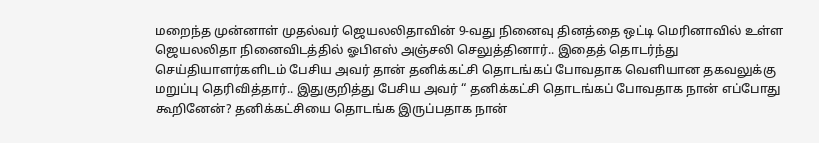மறைந்த முன்னாள் முதல்வர் ஜெயலலிதாவின் 9-வது நினைவு தினத்தை ஒட்டி மெரினாவில் உள்ள ஜெயலலிதா நினைவிடத்தில் ஓபிஎஸ் அஞ்சலி செலுத்தினார்.. இதைத் தொடர்ந்து செய்தியாளர்களிடம் பேசிய அவர் தான் தனிக்கட்சி தொடங்கப் போவதாக வெளியான தகவலுக்கு மறுப்பு தெரிவித்தார்.. இதுகுறித்து பேசிய அவர் “ தனிக்கட்சி தொடங்கப் போவதாக நான் எப்போது கூறினேன்? தனிக்கட்சியை தொடங்க இருப்பதாக நான்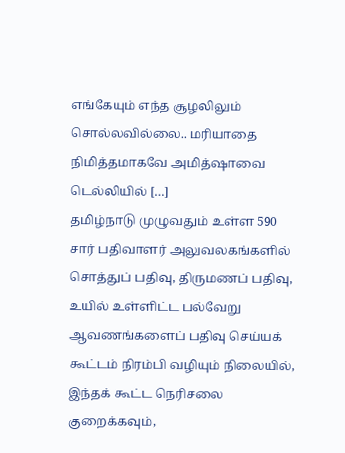எங்கேயும் எந்த சூழலிலும் சொல்லவில்லை.. மரியாதை நிமித்தமாகவே அமித்ஷாவை டெல்லியில் […]
தமிழ்நாடு முழுவதும் உள்ள 590 சார் பதிவாளர் அலுவலகங்களில் சொத்துப் பதிவு, திருமணப் பதிவு, உயில் உள்ளிட்ட பல்வேறு ஆவணங்களைப் பதிவு செய்யக் கூட்டம் நிரம்பி வழியும் நிலையில், இந்தக் கூட்ட நெரிசலை குறைக்கவும்,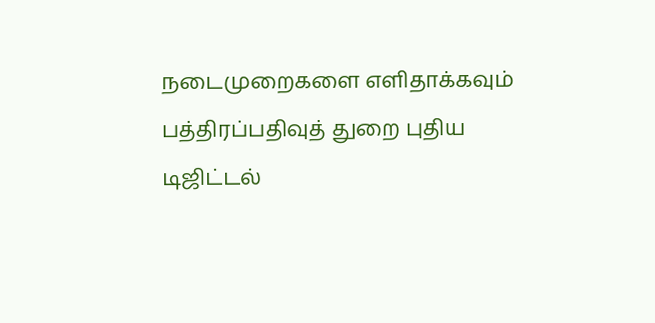நடைமுறைகளை எளிதாக்கவும் பத்திரப்பதிவுத் துறை புதிய டிஜிட்டல்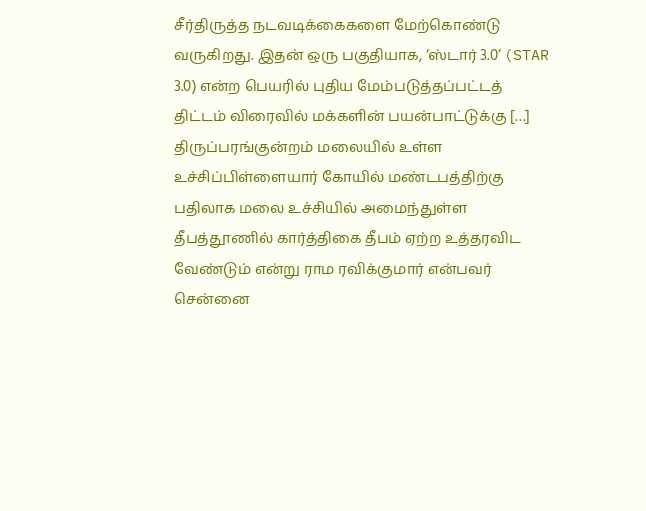சீர்திருத்த நடவடிக்கைகளை மேற்கொண்டு வருகிறது. இதன் ஒரு பகுதியாக, ‘ஸ்டார் 3.0’ (STAR 3.0) என்ற பெயரில் புதிய மேம்படுத்தப்பட்டத் திட்டம் விரைவில் மக்களின் பயன்பாட்டுக்கு […]
திருப்பரங்குன்றம் மலையில் உள்ள உச்சிப்பிள்ளையார் கோயில் மண்டபத்திற்கு பதிலாக மலை உச்சியில் அமைந்துள்ள தீபத்தூணில் கார்த்திகை தீபம் ஏற்ற உத்தரவிட வேண்டும் என்று ராம ரவிக்குமார் என்பவர் சென்னை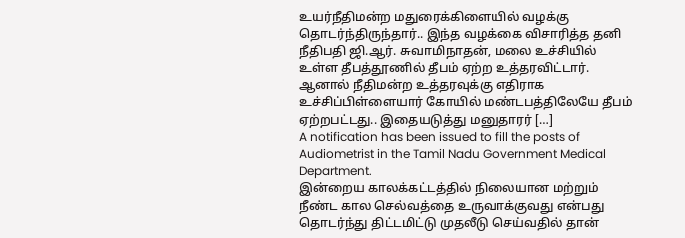உயர்நீதிமன்ற மதுரைக்கிளையில் வழக்கு தொடர்ந்திருந்தார்.. இந்த வழக்கை விசாரித்த தனி நீதிபதி ஜி.ஆர். சுவாமிநாதன், மலை உச்சியில் உள்ள தீபத்தூணில் தீபம் ஏற்ற உத்தரவிட்டார். ஆனால் நீதிமன்ற உத்தரவுக்கு எதிராக உச்சிப்பிள்ளையார் கோயில் மண்டபத்திலேயே தீபம் ஏற்றபட்டது.. இதையடுத்து மனுதாரர் […]
A notification has been issued to fill the posts of Audiometrist in the Tamil Nadu Government Medical Department.
இன்றைய காலக்கட்டத்தில் நிலையான மற்றும் நீண்ட கால செல்வத்தை உருவாக்குவது என்பது தொடர்ந்து திட்டமிட்டு முதலீடு செய்வதில் தான்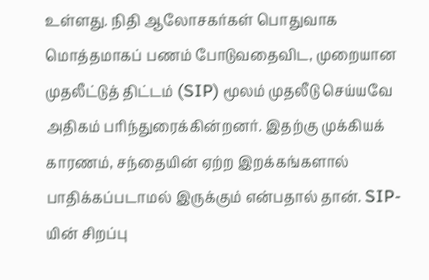உள்ளது. நிதி ஆலோசகர்கள் பொதுவாக மொத்தமாகப் பணம் போடுவதைவிட, முறையான முதலீட்டுத் திட்டம் (SIP) மூலம் முதலீடு செய்யவே அதிகம் பரிந்துரைக்கின்றனர். இதற்கு முக்கியக் காரணம், சந்தையின் ஏற்ற இறக்கங்களால் பாதிக்கப்படாமல் இருக்கும் என்பதால் தான். SIP-யின் சிறப்பு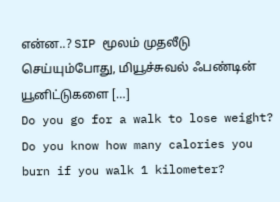என்ன..? SIP மூலம் முதலீடு செய்யும்போது, மியூச்சுவல் ஃபண்டின் யூனிட்டுகளை […]
Do you go for a walk to lose weight? Do you know how many calories you burn if you walk 1 kilometer?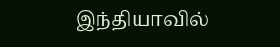இந்தியாவில்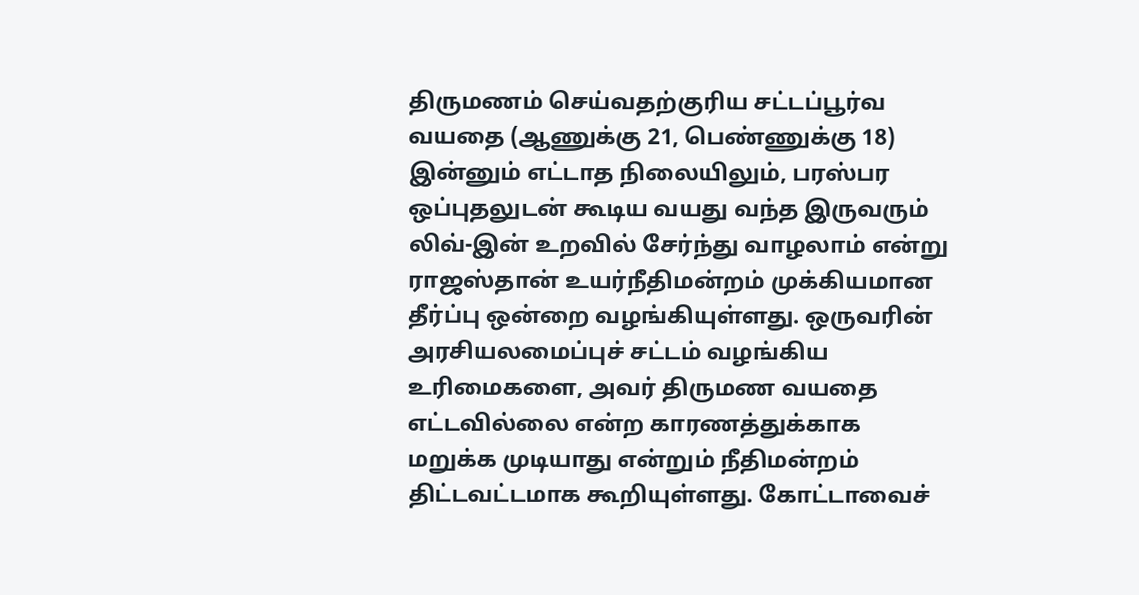திருமணம் செய்வதற்குரிய சட்டப்பூர்வ வயதை (ஆணுக்கு 21, பெண்ணுக்கு 18) இன்னும் எட்டாத நிலையிலும், பரஸ்பர ஒப்புதலுடன் கூடிய வயது வந்த இருவரும் லிவ்-இன் உறவில் சேர்ந்து வாழலாம் என்று ராஜஸ்தான் உயர்நீதிமன்றம் முக்கியமான தீர்ப்பு ஒன்றை வழங்கியுள்ளது. ஒருவரின் அரசியலமைப்புச் சட்டம் வழங்கிய உரிமைகளை, அவர் திருமண வயதை எட்டவில்லை என்ற காரணத்துக்காக மறுக்க முடியாது என்றும் நீதிமன்றம் திட்டவட்டமாக கூறியுள்ளது. கோட்டாவைச்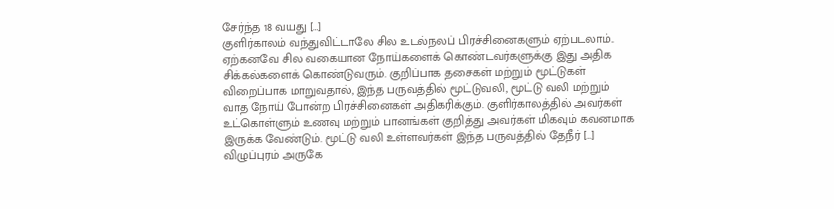சேர்ந்த 18 வயது […]
குளிர்காலம் வந்துவிட்டாலே சில உடல்நலப் பிரச்சினைகளும் ஏற்படலாம்.. ஏற்கனவே சில வகையான நோய்களைக் கொண்டவர்களுக்கு இது அதிக சிக்கல்களைக் கொண்டுவரும். குறிப்பாக தசைகள் மற்றும் மூட்டுகள் விறைப்பாக மாறுவதால், இந்த பருவத்தில் மூட்டுவலி, மூட்டு வலி மற்றும் வாத நோய் போன்ற பிரச்சினைகள் அதிகரிக்கும். குளிர்காலத்தில் அவர்கள் உட்கொள்ளும் உணவு மற்றும் பானங்கள் குறித்து அவர்கள் மிகவும் கவனமாக இருக்க வேண்டும். மூட்டு வலி உள்ளவர்கள் இந்த பருவத்தில் தேநீர் […]
விழுப்புரம் அருகே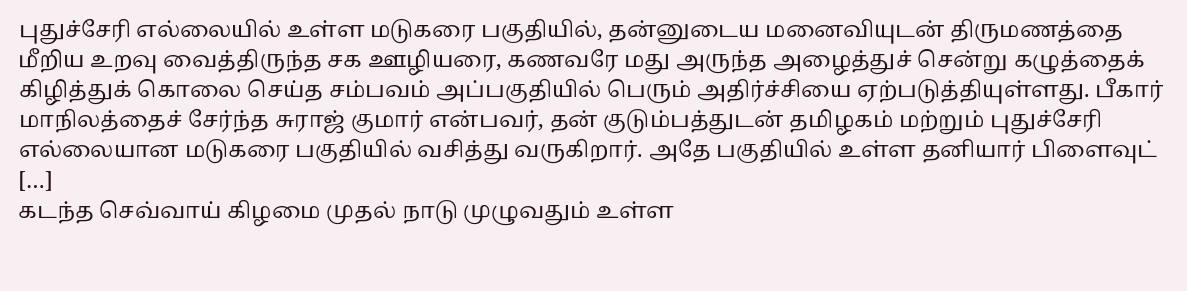புதுச்சேரி எல்லையில் உள்ள மடுகரை பகுதியில், தன்னுடைய மனைவியுடன் திருமணத்தை மீறிய உறவு வைத்திருந்த சக ஊழியரை, கணவரே மது அருந்த அழைத்துச் சென்று கழுத்தைக் கிழித்துக் கொலை செய்த சம்பவம் அப்பகுதியில் பெரும் அதிர்ச்சியை ஏற்படுத்தியுள்ளது. பீகார் மாநிலத்தைச் சேர்ந்த சுராஜ் குமார் என்பவர், தன் குடும்பத்துடன் தமிழகம் மற்றும் புதுச்சேரி எல்லையான மடுகரை பகுதியில் வசித்து வருகிறார். அதே பகுதியில் உள்ள தனியார் பிளைவுட் […]
கடந்த செவ்வாய் கிழமை முதல் நாடு முழுவதும் உள்ள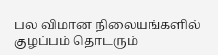பல விமான நிலையங்களில் குழப்பம் தொடரும்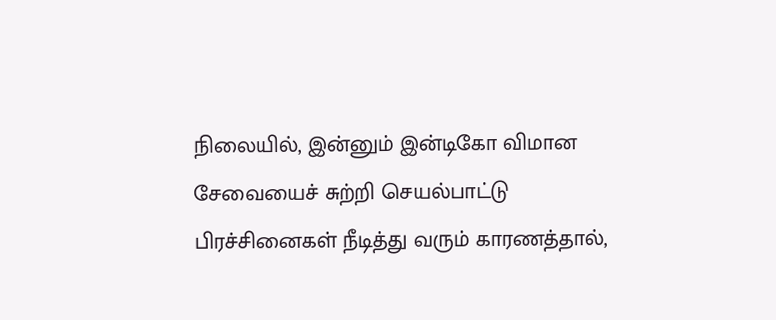நிலையில், இன்னும் இன்டிகோ விமான சேவையைச் சுற்றி செயல்பாட்டு பிரச்சினைகள் நீடித்து வரும் காரணத்தால்,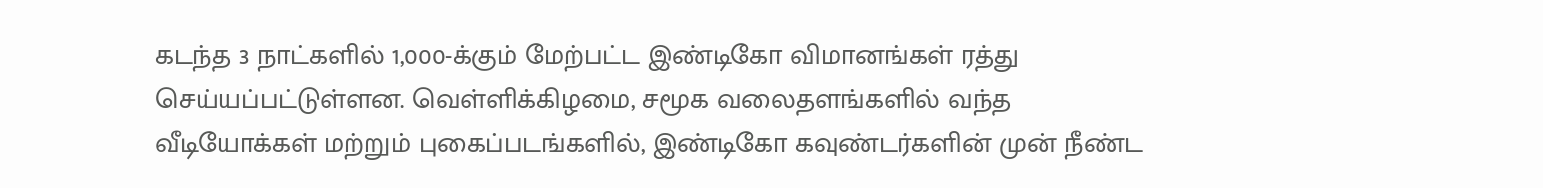கடந்த 3 நாட்களில் 1,000-க்கும் மேற்பட்ட இண்டிகோ விமானங்கள் ரத்து செய்யப்பட்டுள்ளன. வெள்ளிக்கிழமை, சமூக வலைதளங்களில் வந்த வீடியோக்கள் மற்றும் புகைப்படங்களில், இண்டிகோ கவுண்டர்களின் முன் நீண்ட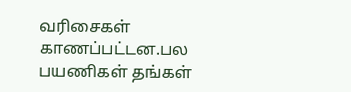வரிசைகள் காணப்பட்டன.பல பயணிகள் தங்கள்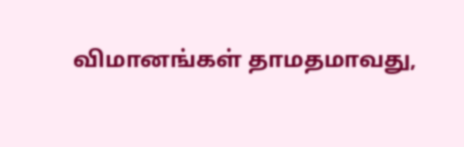விமானங்கள் தாமதமாவது,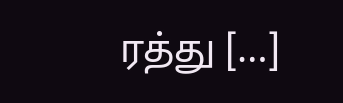ரத்து […]